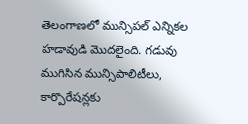తెలంగాణలో మున్సిపల్ ఎన్నికల హడావుడి మొదలైంది. గడువు ముగిసిన మున్సిపాలిటీలు, కార్పొరేషన్లకు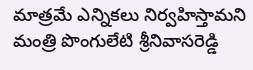మాత్రమే ఎన్నికలు నిర్వహిస్తామని మంత్రి పొంగులేటి శ్రీనివాసరెడ్డి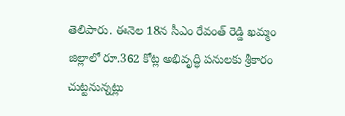తెలిపారు. ఈనెల 18న సీఎం రేవంత్ రెడ్డి ఖమ్మం జిల్లాలో రూ.362 కోట్ల అభివృద్ధి పనులకు శ్రీకారం చుట్టనున్నట్లు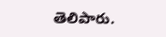తెలిపారు.